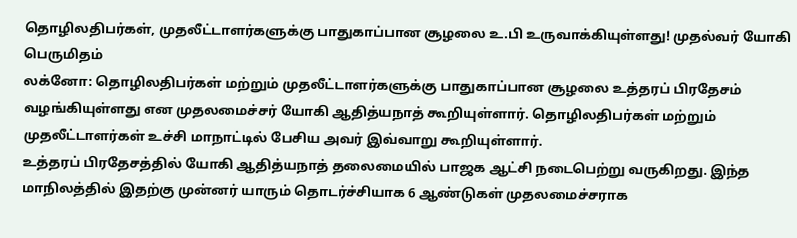தொழிலதிபர்கள், முதலீட்டாளர்களுக்கு பாதுகாப்பான சூழலை உ.பி உருவாக்கியுள்ளது! முதல்வர் யோகி பெருமிதம்
லக்னோ: தொழிலதிபர்கள் மற்றும் முதலீட்டாளர்களுக்கு பாதுகாப்பான சூழலை உத்தரப் பிரதேசம் வழங்கியுள்ளது என முதலமைச்சர் யோகி ஆதித்யநாத் கூறியுள்ளார். தொழிலதிபர்கள் மற்றும் முதலீட்டாளர்கள் உச்சி மாநாட்டில் பேசிய அவர் இவ்வாறு கூறியுள்ளார்.
உத்தரப் பிரதேசத்தில் யோகி ஆதித்யநாத் தலைமையில் பாஜக ஆட்சி நடைபெற்று வருகிறது. இந்த மாநிலத்தில் இதற்கு முன்னர் யாரும் தொடர்ச்சியாக 6 ஆண்டுகள் முதலமைச்சராக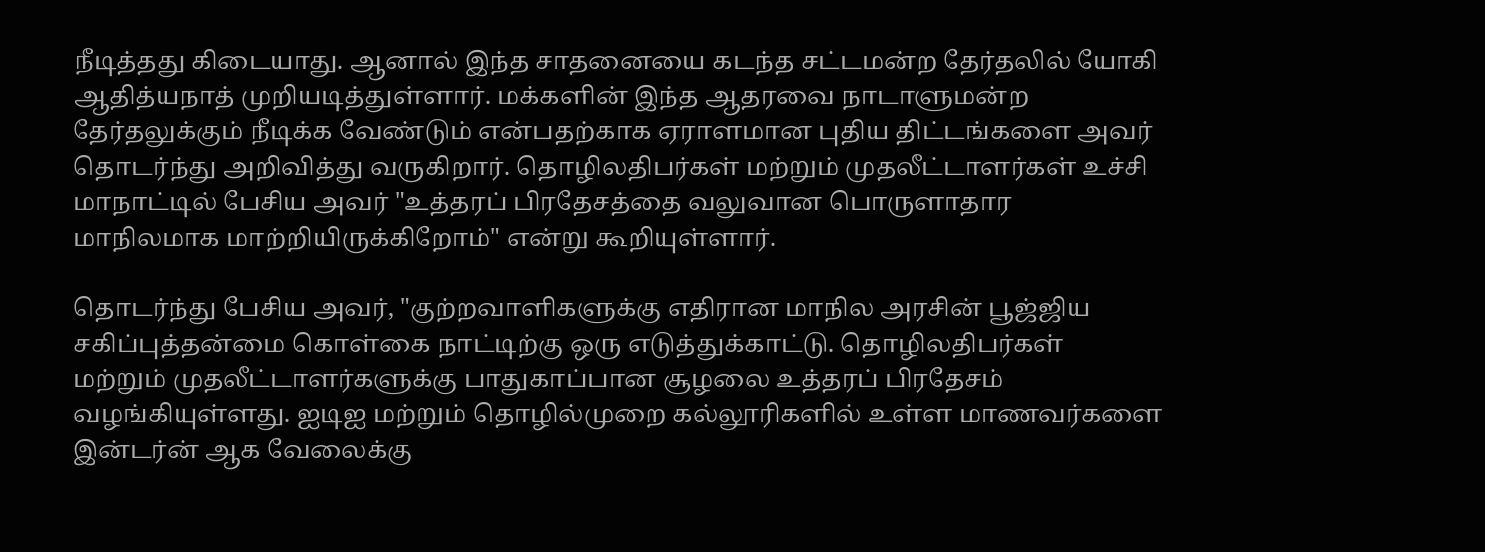நீடித்தது கிடையாது. ஆனால் இந்த சாதனையை கடந்த சட்டமன்ற தேர்தலில் யோகி ஆதித்யநாத் முறியடித்துள்ளார். மக்களின் இந்த ஆதரவை நாடாளுமன்ற தேர்தலுக்கும் நீடிக்க வேண்டும் என்பதற்காக ஏராளமான புதிய திட்டங்களை அவர் தொடர்ந்து அறிவித்து வருகிறார். தொழிலதிபர்கள் மற்றும் முதலீட்டாளர்கள் உச்சி மாநாட்டில் பேசிய அவர் "உத்தரப் பிரதேசத்தை வலுவான பொருளாதார மாநிலமாக மாற்றியிருக்கிறோம்" என்று கூறியுள்ளார்.

தொடர்ந்து பேசிய அவர், "குற்றவாளிகளுக்கு எதிரான மாநில அரசின் பூஜ்ஜிய சகிப்புத்தன்மை கொள்கை நாட்டிற்கு ஒரு எடுத்துக்காட்டு. தொழிலதிபர்கள் மற்றும் முதலீட்டாளர்களுக்கு பாதுகாப்பான சூழலை உத்தரப் பிரதேசம் வழங்கியுள்ளது. ஐடிஐ மற்றும் தொழில்முறை கல்லூரிகளில் உள்ள மாணவர்களை இன்டர்ன் ஆக வேலைக்கு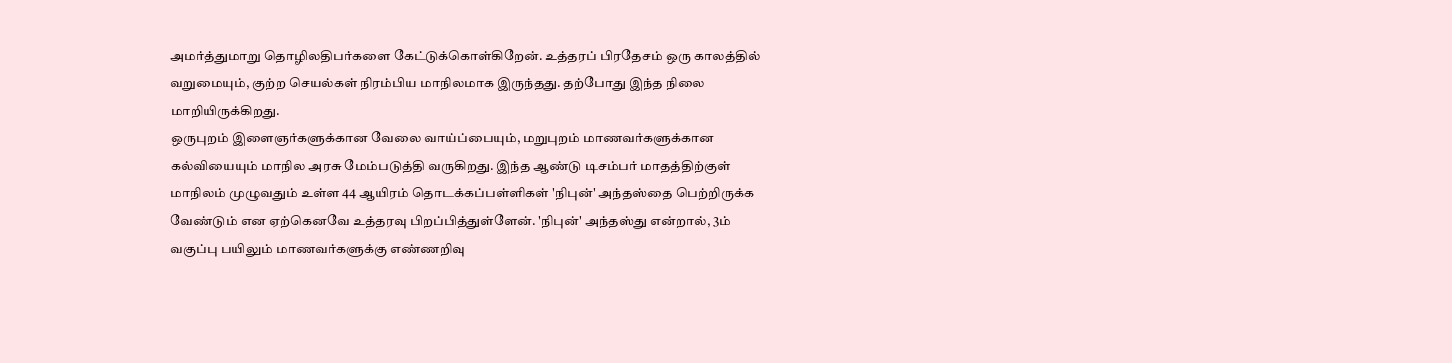அமர்த்துமாறு தொழிலதிபர்களை கேட்டுக்கொள்கிறேன். உத்தரப் பிரதேசம் ஒரு காலத்தில் வறுமையும், குற்ற செயல்கள் நிரம்பிய மாநிலமாக இருந்தது. தற்போது இந்த நிலை மாறியிருக்கிறது.
ஒருபுறம் இளைஞர்களுக்கான வேலை வாய்ப்பையும், மறுபுறம் மாணவர்களுக்கான கல்வியையும் மாநில அரசு மேம்படுத்தி வருகிறது. இந்த ஆண்டு டிசம்பர் மாதத்திற்குள் மாநிலம் முழுவதும் உள்ள 44 ஆயிரம் தொடக்கப்பள்ளிகள் 'நிபுன்' அந்தஸ்தை பெற்றிருக்க வேண்டும் என ஏற்கெனவே உத்தரவு பிறப்பித்துள்ளேன். 'நிபுன்' அந்தஸ்து என்றால், 3ம் வகுப்பு பயிலும் மாணவர்களுக்கு எண்ணறிவு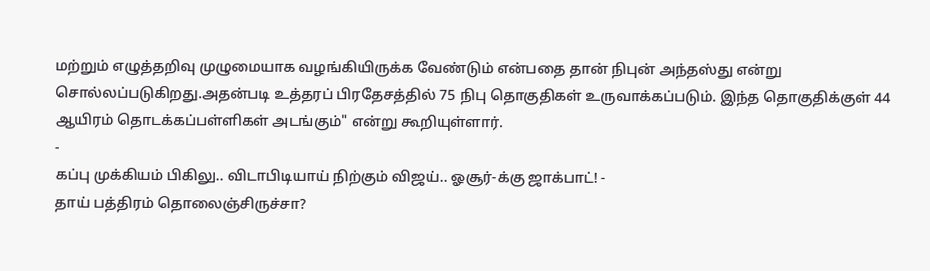மற்றும் எழுத்தறிவு முழுமையாக வழங்கியிருக்க வேண்டும் என்பதை தான் நிபுன் அந்தஸ்து என்று சொல்லப்படுகிறது.அதன்படி உத்தரப் பிரதேசத்தில் 75 நிபு தொகுதிகள் உருவாக்கப்படும். இந்த தொகுதிக்குள் 44 ஆயிரம் தொடக்கப்பள்ளிகள் அடங்கும்" என்று கூறியுள்ளார்.
-
கப்பு முக்கியம் பிகிலு.. விடாபிடியாய் நிற்கும் விஜய்.. ஓசூர்-க்கு ஜாக்பாட்! -
தாய் பத்திரம் தொலைஞ்சிருச்சா?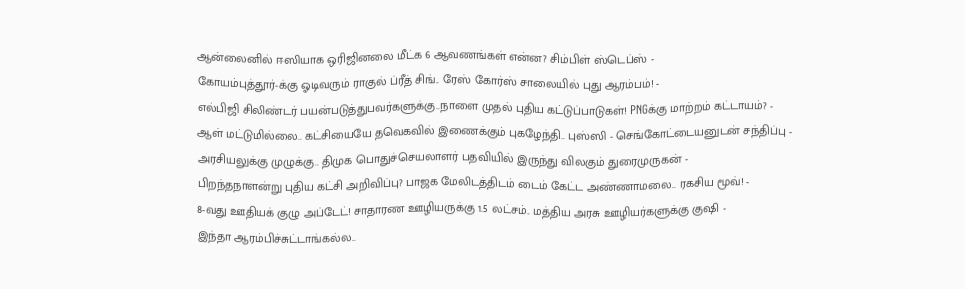ஆன்லைனில் ஈஸியாக ஒரிஜினலை மீட்க 6 ஆவணங்கள் என்ன? சிம்பிள் ஸ்டெப்ஸ் -
கோயம்புத்தூர்-க்கு ஓடிவரும் ராகுல் ப்ரீத் சிங்.. ரேஸ் கோர்ஸ் சாலையில் புது ஆரம்பம்! -
எல்பிஜி சிலிண்டர் பயன்படுத்துபவர்களுக்கு..நாளை முதல் புதிய கட்டுப்பாடுகள்! PNGக்கு மாற்றம் கட்டாயம்? -
ஆள் மட்டுமில்லை.. கட்சியையே தவெகவில் இணைக்கும் புகழேந்தி.. புஸ்ஸி - செங்கோட்டையனுடன் சந்திப்பு -
அரசியலுக்கு முழுக்கு.. திமுக பொதுச்செயலாளர் பதவியில் இருந்து விலகும் துரைமுருகன் -
பிறந்தநாளன்று புதிய கட்சி அறிவிப்பு? பாஜக மேலிடத்திடம் டைம் கேட்ட அண்ணாமலை.. ரகசிய மூவ்! -
8-வது ஊதியக் குழு அப்டேட்! சாதாரண ஊழியருக்கு 1.5 லட்சம்.. மத்திய அரசு ஊழியர்களுக்கு குஷி -
இந்தா ஆரம்பிச்சுட்டாங்கல்ல..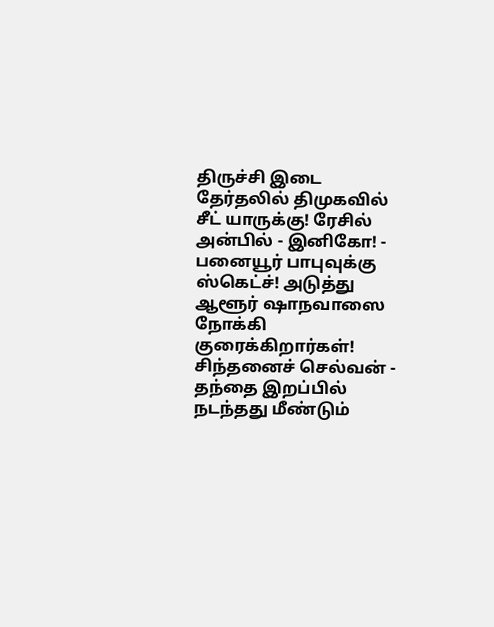திருச்சி இடை தேர்தலில் திமுகவில் சீட் யாருக்கு! ரேசில் அன்பில் - இனிகோ! -
பனையூர் பாபுவுக்கு ஸ்கெட்ச்! அடுத்து ஆளூர் ஷாநவாஸை நோக்கி குரைக்கிறார்கள்! சிந்தனைச் செல்வன் -
தந்தை இறப்பில் நடந்தது மீண்டும்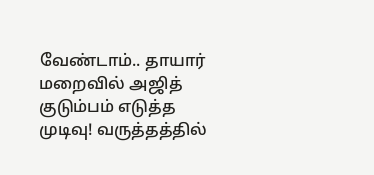வேண்டாம்.. தாயார் மறைவில் அஜித் குடும்பம் எடுத்த முடிவு! வருத்தத்தில்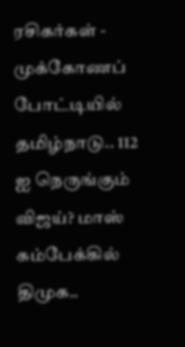ரசிகர்கள் -
முக்கோணப் போட்டியில் தமிழ்நாடு.. 112 ஐ நெருங்கும் விஜய்? மாஸ் கம்பேக்கில் திமுக..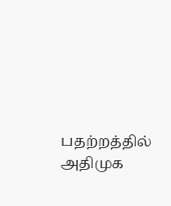பதற்றத்தில் அதிமுக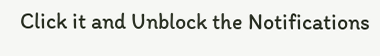Click it and Unblock the Notifications